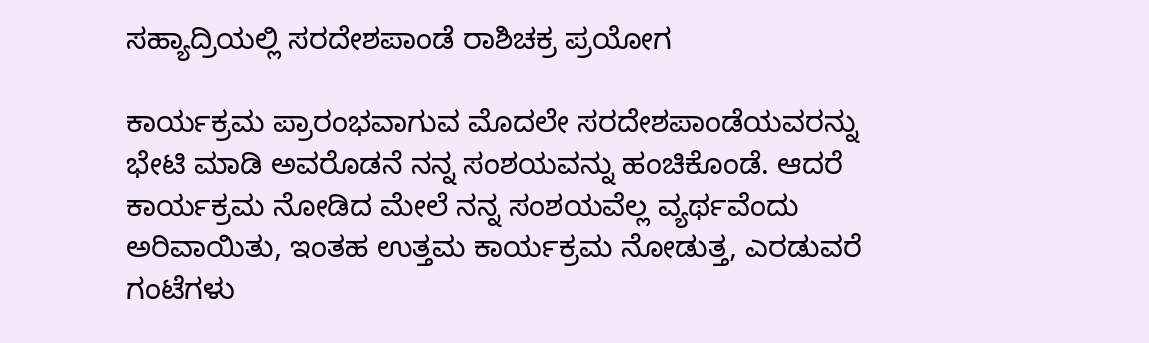ಸಹ್ಯಾದ್ರಿಯಲ್ಲಿ ಸರದೇಶಪಾಂಡೆ ರಾಶಿಚಕ್ರ ಪ್ರಯೋಗ

ಕಾರ್ಯಕ್ರಮ ಪ್ರಾರಂಭವಾಗುವ ಮೊದಲೇ ಸರದೇಶಪಾಂಡೆಯವರನ್ನು ಭೇಟಿ ಮಾಡಿ ಅವರೊಡನೆ ನನ್ನ ಸಂಶಯವನ್ನು ಹಂಚಿಕೊಂಡೆ. ಆದರೆ ಕಾರ್ಯಕ್ರಮ ನೋಡಿದ ಮೇಲೆ ನನ್ನ ಸಂಶಯವೆಲ್ಲ ವ್ಯರ್ಥವೆಂದು ಅರಿವಾಯಿತು, ಇಂತಹ ಉತ್ತಮ ಕಾರ್ಯಕ್ರಮ ನೋಡುತ್ತ, ಎರಡುವರೆ ಗಂಟೆಗಳು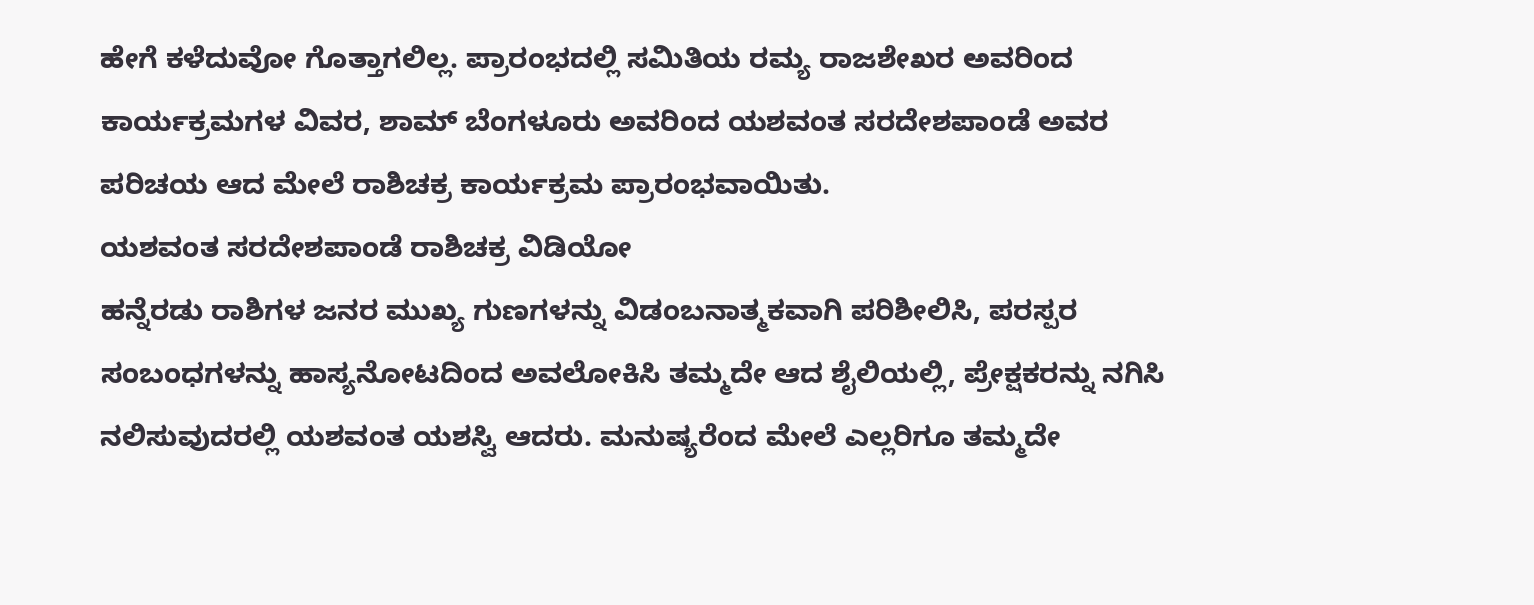ಹೇಗೆ ಕಳೆದುವೋ ಗೊತ್ತಾಗಲಿಲ್ಲ. ಪ್ರಾರಂಭದಲ್ಲಿ ಸಮಿತಿಯ ರಮ್ಯ ರಾಜಶೇಖರ ಅವರಿಂದ ಕಾರ್ಯಕ್ರಮಗಳ ವಿವರ, ಶಾಮ್ ಬೆಂಗಳೂರು ಅವರಿಂದ ಯಶವಂತ ಸರದೇಶಪಾಂಡೆ ಅವರ ಪರಿಚಯ ಆದ ಮೇಲೆ ರಾಶಿಚಕ್ರ ಕಾರ್ಯಕ್ರಮ ಪ್ರಾರಂಭವಾಯಿತು.
ಯಶವಂತ ಸರದೇಶಪಾಂಡೆ ರಾಶಿಚಕ್ರ ವಿಡಿಯೋ
ಹನ್ನೆರಡು ರಾಶಿಗಳ ಜನರ ಮುಖ್ಯ ಗುಣಗಳನ್ನು ವಿಡಂಬನಾತ್ಮಕವಾಗಿ ಪರಿಶೀಲಿಸಿ, ಪರಸ್ಪರ ಸಂಬಂಧಗಳನ್ನು ಹಾಸ್ಯನೋಟದಿಂದ ಅವಲೋಕಿಸಿ ತಮ್ಮದೇ ಆದ ಶೈಲಿಯಲ್ಲಿ, ಪ್ರೇಕ್ಷಕರನ್ನು ನಗಿಸಿ ನಲಿಸುವುದರಲ್ಲಿ ಯಶವಂತ ಯಶಸ್ವಿ ಆದರು. ಮನುಷ್ಯರೆಂದ ಮೇಲೆ ಎಲ್ಲರಿಗೂ ತಮ್ಮದೇ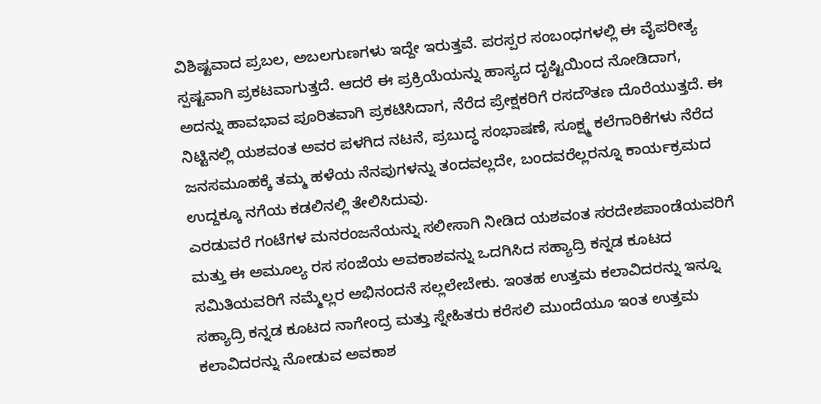ವಿಶಿಷ್ಟವಾದ ಪ್ರಬಲ, ಅಬಲಗುಣಗಳು ಇದ್ದೇ ಇರುತ್ತವೆ. ಪರಸ್ಪರ ಸಂಬಂಧಗಳಲ್ಲಿ ಈ ವೈಪರೀತ್ಯ ಸ್ಪಷ್ಟವಾಗಿ ಪ್ರಕಟವಾಗುತ್ತದೆ. ಆದರೆ ಈ ಪ್ರಕ್ರಿಯೆಯನ್ನು ಹಾಸ್ಯದ ದೃಷ್ಟಿಯಿಂದ ನೋಡಿದಾಗ, ಅದನ್ನು ಹಾವಭಾವ ಪೂರಿತವಾಗಿ ಪ್ರಕಟಿಸಿದಾಗ, ನೆರೆದ ಪ್ರೇಕ್ಷಕರಿಗೆ ರಸದೌತಣ ದೊರೆಯುತ್ತದೆ. ಈ ನಿಟ್ಟಿನಲ್ಲಿ ಯಶವಂತ ಅವರ ಪಳಗಿದ ನಟನೆ, ಪ್ರಬುದ್ಧ ಸಂಭಾಷಣೆ, ಸೂಕ್ಷ್ಮ ಕಲೆಗಾರಿಕೆಗಳು ನೆರೆದ ಜನಸಮೂಹಕ್ಕೆ ತಮ್ಮ ಹಳೆಯ ನೆನಪುಗಳನ್ನು ತಂದವಲ್ಲದೇ, ಬಂದವರೆಲ್ಲರನ್ನೂ ಕಾರ್ಯಕ್ರಮದ ಉದ್ದಕ್ಕೂ ನಗೆಯ ಕಡಲಿನಲ್ಲಿ ತೇಲಿಸಿದುವು.
ಎರಡುವರೆ ಗಂಟೆಗಳ ಮನರಂಜನೆಯನ್ನು ಸಲೀಸಾಗಿ ನೀಡಿದ ಯಶವಂತ ಸರದೇಶಪಾಂಡೆಯವರಿಗೆ ಮತ್ತು ಈ ಅಮೂಲ್ಯ ರಸ ಸಂಜೆಯ ಅವಕಾಶವನ್ನು ಒದಗಿಸಿದ ಸಹ್ಯಾದ್ರಿ ಕನ್ನಡ ಕೂಟದ ಸಮಿತಿಯವರಿಗೆ ನಮ್ಮೆಲ್ಲರ ಅಭಿನಂದನೆ ಸಲ್ಲಲೇಬೇಕು. ಇಂತಹ ಉತ್ತಮ ಕಲಾವಿದರನ್ನು ಇನ್ನೂ ಸಹ್ಯಾದ್ರಿ ಕನ್ನಡ ಕೂಟದ ನಾಗೇಂದ್ರ ಮತ್ತು ಸ್ನೇಹಿತರು ಕರೆಸಲಿ ಮುಂದೆಯೂ ಇಂತ ಉತ್ತಮ ಕಲಾವಿದರನ್ನು ನೋಡುವ ಅವಕಾಶ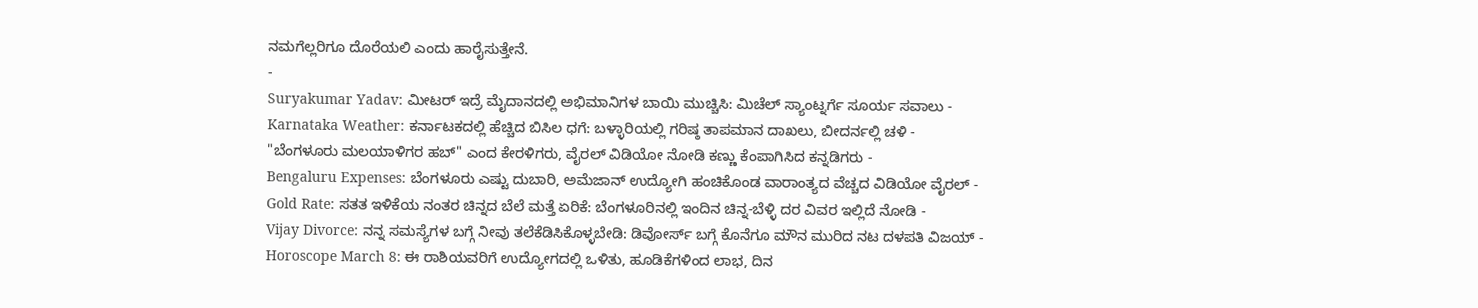ನಮಗೆಲ್ಲರಿಗೂ ದೊರೆಯಲಿ ಎಂದು ಹಾರೈಸುತ್ತೇನೆ.
-
Suryakumar Yadav: ಮೀಟರ್ ಇದ್ರೆ ಮೈದಾನದಲ್ಲಿ ಅಭಿಮಾನಿಗಳ ಬಾಯಿ ಮುಚ್ಚಿಸಿ: ಮಿಚೆಲ್ ಸ್ಯಾಂಟ್ನರ್ಗೆ ಸೂರ್ಯ ಸವಾಲು -
Karnataka Weather: ಕರ್ನಾಟಕದಲ್ಲಿ ಹೆಚ್ಚಿದ ಬಿಸಿಲ ಧಗೆ: ಬಳ್ಳಾರಿಯಲ್ಲಿ ಗರಿಷ್ಠ ತಾಪಮಾನ ದಾಖಲು, ಬೀದರ್ನಲ್ಲಿ ಚಳಿ -
"ಬೆಂಗಳೂರು ಮಲಯಾಳಿಗರ ಹಬ್" ಎಂದ ಕೇರಳಿಗರು, ವೈರಲ್ ವಿಡಿಯೋ ನೋಡಿ ಕಣ್ಣು ಕೆಂಪಾಗಿಸಿದ ಕನ್ನಡಿಗರು -
Bengaluru Expenses: ಬೆಂಗಳೂರು ಎಷ್ಟು ದುಬಾರಿ, ಅಮೆಜಾನ್ ಉದ್ಯೋಗಿ ಹಂಚಿಕೊಂಡ ವಾರಾಂತ್ಯದ ವೆಚ್ಚದ ವಿಡಿಯೋ ವೈರಲ್ -
Gold Rate: ಸತತ ಇಳಿಕೆಯ ನಂತರ ಚಿನ್ನದ ಬೆಲೆ ಮತ್ತೆ ಏರಿಕೆ: ಬೆಂಗಳೂರಿನಲ್ಲಿ ಇಂದಿನ ಚಿನ್ನ-ಬೆಳ್ಳಿ ದರ ವಿವರ ಇಲ್ಲಿದೆ ನೋಡಿ -
Vijay Divorce: ನನ್ನ ಸಮಸ್ಯೆಗಳ ಬಗ್ಗೆ ನೀವು ತಲೆಕೆಡಿಸಿಕೊಳ್ಳಬೇಡಿ: ಡಿವೋರ್ಸ್ ಬಗ್ಗೆ ಕೊನೆಗೂ ಮೌನ ಮುರಿದ ನಟ ದಳಪತಿ ವಿಜಯ್ -
Horoscope March 8: ಈ ರಾಶಿಯವರಿಗೆ ಉದ್ಯೋಗದಲ್ಲಿ ಒಳಿತು, ಹೂಡಿಕೆಗಳಿಂದ ಲಾಭ, ದಿನ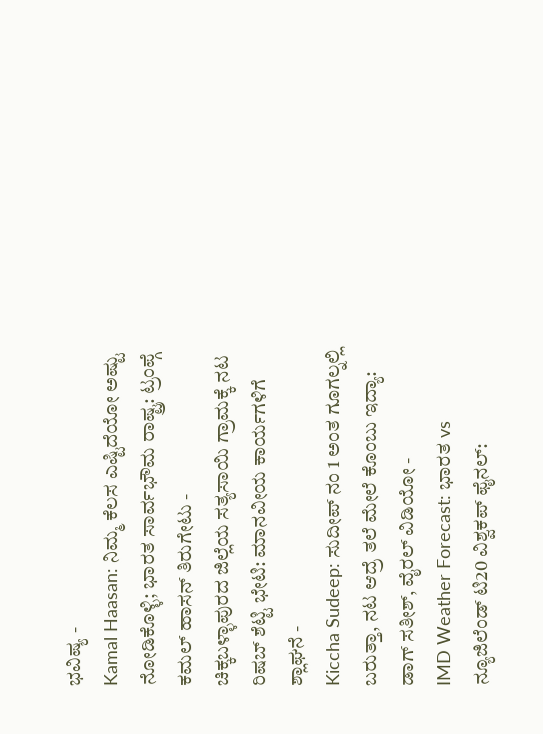ಭವಿಷ್ಯ -
Kamal Haasan: ನಿಮ್ಮ ಕೆಲಸ ಎಷ್ಟಿದೆಯೋ ಅಷ್ಟು ನೋಡಿಕೊಳ್ಳಿ; ಭಾರತ ಸಾರ್ವಭೌಮ ರಾಷ್ಟ್ರ: ಟ್ರಂಪ್ಗೆ ಕಮಲ್ ಹಾಸನ್ ತಿರುಗೇಟು -
ಚಿಕ್ಕಬಳ್ಳಾಪುರದ ಜಿಲ್ಲೆಯ ಸತ್ಯಸಾಯಿ ಗ್ರಾಮಕ್ಕೆ ನಟ ರಿಷಬ್ ಶೆಟ್ಟಿ ಭೇಟಿ: ಮಾನವೀಯ ಕಾರ್ಯಗಳಿಗೆ ಶ್ಲಾಘನೆ -
Kiccha Sudeep: ಸುದೀಪ್ ನಂ 1 ಅಂತ ಗೂಗಲ್ನಲ್ಲಿ ಬರುತ್ತಾ, ನಟ ಆದ್ರೆ ತಲೆ ಮೇಲೆ ಕೊಂಬು ಇದ್ಯಾ: ಡಾಗ್ ಸತೀಶ್, ವೈರಲ್ ವಿಡಿಯೋ -
IMD Weather Forecast: ಭಾರತ vs ನ್ಯೂಜಿಲೆಂಡ್ ಟಿ20 ವಿಶ್ವಕಪ್ ಫೈನಲ್: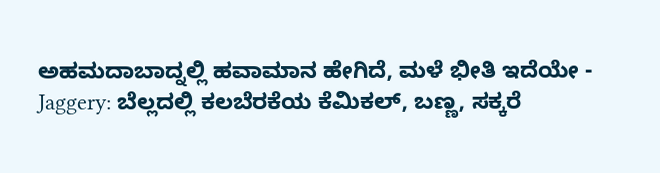ಅಹಮದಾಬಾದ್ನಲ್ಲಿ ಹವಾಮಾನ ಹೇಗಿದೆ, ಮಳೆ ಭೀತಿ ಇದೆಯೇ -
Jaggery: ಬೆಲ್ಲದಲ್ಲಿ ಕಲಬೆರಕೆಯ ಕೆಮಿಕಲ್, ಬಣ್ಣ, ಸಕ್ಕರೆ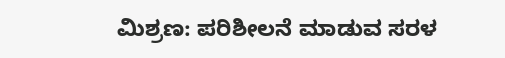ಮಿಶ್ರಣ: ಪರಿಶೀಲನೆ ಮಾಡುವ ಸರಳ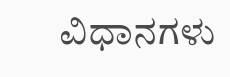ವಿಧಾನಗಳು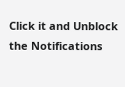Click it and Unblock the Notifications